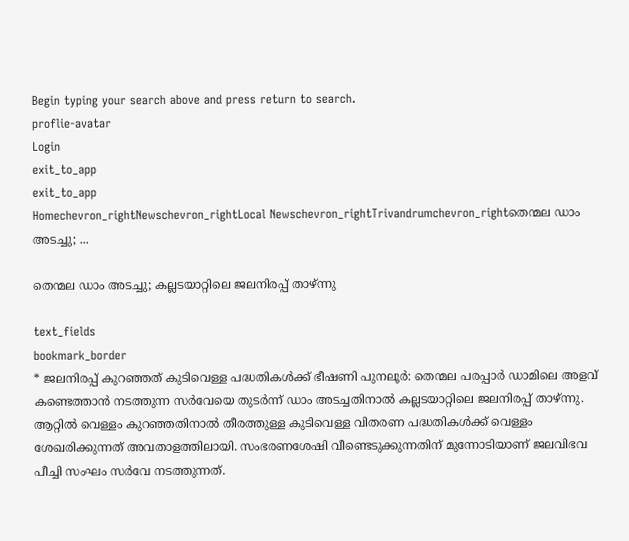Begin typing your search above and press return to search.
proflie-avatar
Login
exit_to_app
exit_to_app
Homechevron_rightNewschevron_rightLocal Newschevron_rightTrivandrumchevron_rightതെന്മല ഡാം അടച്ചു; ...

തെന്മല ഡാം അടച്ചു; കല്ലടയാറ്റിലെ ജലനിരപ്പ് താഴ്ന്നു

text_fields
bookmark_border
* ജലനിരപ്പ് കുറഞ്ഞത് കുടിവെള്ള പദ്ധതികൾക്ക് ഭീഷണി പുനലൂർ: തെന്മല പരപ്പാർ ഡാമിലെ അളവ് കണ്ടെത്താൻ നടത്തുന്ന സർവേയെ തുടർന്ന് ഡാം അടച്ചതിനാൽ കല്ലടയാറ്റിലെ ജലനിരപ്പ് താഴ്ന്നു. ആറ്റിൽ വെള്ളം കുറഞ്ഞതിനാൽ തീരത്തുള്ള കുടിവെള്ള വിതരണ പദ്ധതികൾക്ക് വെള്ളം ശേഖരിക്കുന്നത് അവതാളത്തിലായി. സംഭരണശേഷി വീണ്ടെടുക്കുന്നതിന് മുന്നോടിയാണ് ജലവിഭവ പീച്ചി സംഘം സർവേ നടത്തുന്നത്.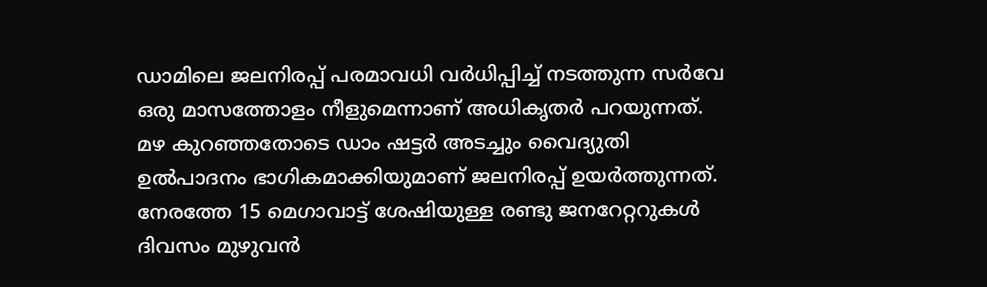ഡാമിലെ ജലനിരപ്പ് പരമാവധി വർധിപ്പിച്ച് നടത്തുന്ന സർവേ ഒരു മാസത്തോളം നീളുമെന്നാണ് അധികൃതർ പറയുന്നത്. മഴ കുറഞ്ഞതോടെ ഡാം ഷട്ടർ അടച്ചും വൈദ്യുതി ഉൽപാദനം ഭാഗികമാക്കിയുമാണ് ജലനിരപ്പ് ഉയർത്തുന്നത്. നേരത്തേ 15 മെഗാവാട്ട് ശേഷിയുള്ള രണ്ടു ജനറേറ്ററുകൾ ദിവസം മുഴുവൻ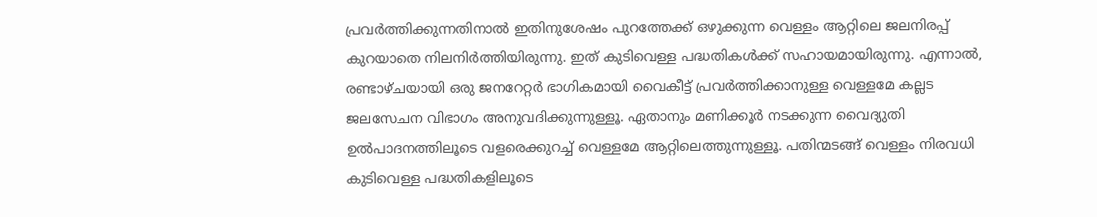പ്രവർത്തിക്കുന്നതിനാൽ ഇതിനുശേഷം പുറത്തേക്ക് ഒഴുക്കുന്ന വെള്ളം ആറ്റിലെ ജലനിരപ്പ് കുറയാതെ നിലനിർത്തിയിരുന്നു. ഇത് കുടിവെള്ള പദ്ധതികൾക്ക് സഹായമായിരുന്നു. എന്നാൽ, രണ്ടാഴ്ചയായി ഒരു ജനറേറ്റർ ഭാഗികമായി വൈകീട്ട് പ്രവർത്തിക്കാനുള്ള വെള്ളമേ കല്ലട ജലസേചന വിഭാഗം അനുവദിക്കുന്നുള്ളൂ. ഏതാനും മണിക്കൂർ നടക്കുന്ന വൈദ്യുതി ഉൽപാദനത്തിലൂടെ വളരെക്കുറച്ച് വെള്ളമേ ആറ്റിലെത്തുന്നുള്ളൂ. പതിന്മടങ്ങ് വെള്ളം നിരവധി കുടിവെള്ള പദ്ധതികളിലൂടെ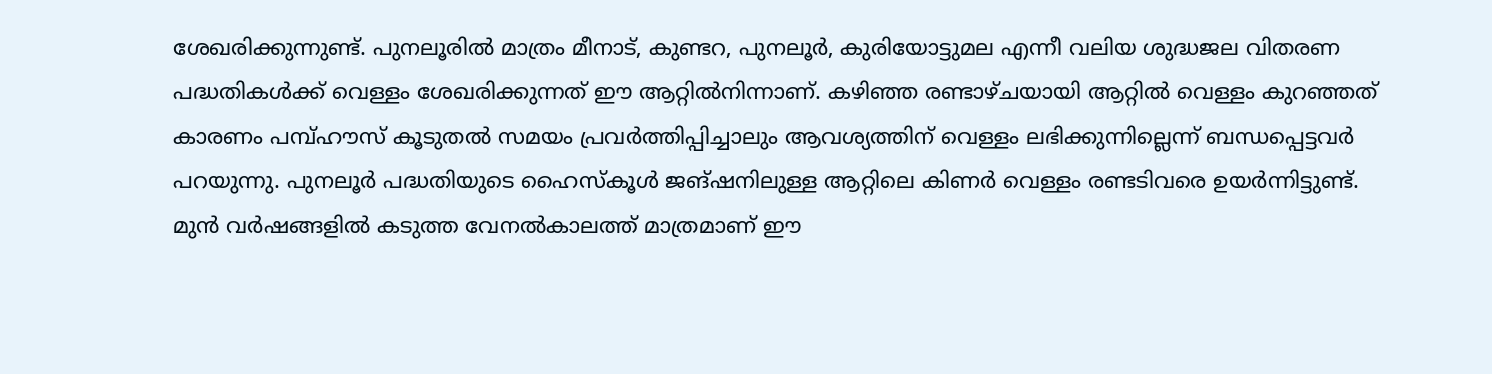ശേഖരിക്കുന്നുണ്ട്. പുനലൂരിൽ മാത്രം മീനാട്, കുണ്ടറ, പുനലൂർ, കുരിയോട്ടുമല എന്നീ വലിയ ശുദ്ധജല വിതരണ പദ്ധതികൾക്ക് വെള്ളം ശേഖരിക്കുന്നത് ഈ ആറ്റിൽനിന്നാണ്. കഴിഞ്ഞ രണ്ടാഴ്ചയായി ആറ്റിൽ വെള്ളം കുറഞ്ഞത് കാരണം പമ്പ്ഹൗസ് കൂടുതൽ സമയം പ്രവർത്തിപ്പിച്ചാലും ആവശ്യത്തിന് വെള്ളം ലഭിക്കുന്നില്ലെന്ന് ബന്ധപ്പെട്ടവർ പറ‍യുന്നു. പുനലൂർ പദ്ധതിയുടെ ഹൈസ്കൂൾ ജങ്ഷനിലുള്ള ആറ്റിലെ കിണർ വെള്ളം രണ്ടടിവരെ ഉയർന്നിട്ടുണ്ട്. മുൻ വർഷങ്ങളിൽ കടുത്ത വേനൽകാലത്ത് മാത്രമാണ് ഈ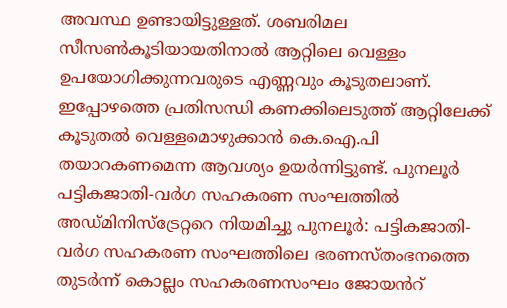അവസ്ഥ ഉണ്ടായിട്ടുള്ളത്. ശബരിമല സീസൺകൂടിയായതിനാൽ ആറ്റിലെ വെള്ളം ഉപയോഗിക്കുന്നവരുടെ എണ്ണവും കൂടുതലാണ്. ഇപ്പോഴത്തെ പ്രതിസന്ധി കണക്കിലെടുത്ത് ആറ്റിലേക്ക് കൂടുതൽ വെള്ളമൊഴുക്കാൻ കെ.ഐ.പി തയാറകണമെന്ന ആവശ്യം ഉയർന്നിട്ടുണ്ട്. പുനലൂർ പട്ടികജാതി-വർഗ സഹകരണ സംഘത്തിൽ അഡ്മിനിസ്ട്രേറ്ററെ നിയമിച്ചു പുനലൂർ: പട്ടികജാതി-വർഗ സഹകരണ സംഘത്തിലെ ഭരണസ്തംഭനത്തെ തുടർന്ന് കൊല്ലം സഹകരണസംഘം ജോയൻറ്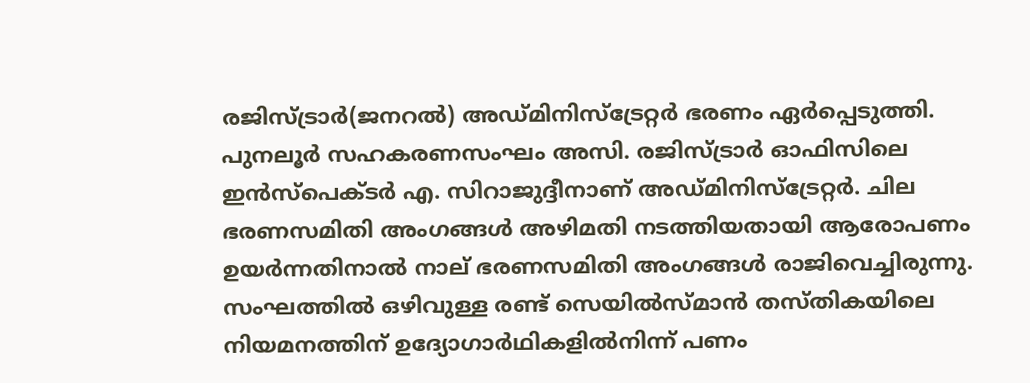രജിസ്ട്രാർ(ജനറൽ) അഡ്മിനിസ്ട്രേറ്റർ ഭരണം ഏർപ്പെടുത്തി. പുനലൂർ സഹകരണസംഘം അസി. രജിസ്ട്രാർ ഓഫിസിലെ ഇൻസ്പെക്ടർ എ. സിറാജുദ്ദീനാണ് അഡ്മിനിസ്ട്രേറ്റർ. ചില ഭരണസമിതി അംഗങ്ങൾ അഴിമതി നടത്തിയതായി ആരോപണം ഉയർന്നതിനാൽ നാല് ഭരണസമിതി അംഗങ്ങൾ രാജിവെച്ചിരുന്നു. സംഘത്തിൽ ഒഴിവുള്ള രണ്ട് സെയിൽസ്മാൻ തസ്തികയിലെ നിയമനത്തിന് ഉദ്യോഗാർഥികളിൽനിന്ന് പണം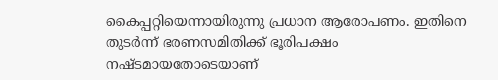കൈപ്പറ്റിയെന്നായിരുന്നു പ്രധാന ആരോപണം. ഇതിനെ തുടർന്ന് ഭരണസമിതിക്ക് ഭൂരിപക്ഷം നഷ്ടമായതോടെയാണ്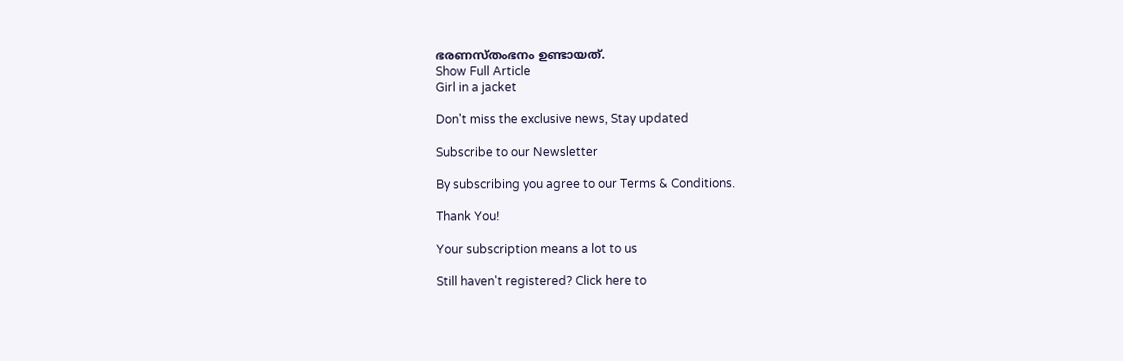ഭരണസ്തംഭനം ഉണ്ടായത്.
Show Full Article
Girl in a jacket

Don't miss the exclusive news, Stay updated

Subscribe to our Newsletter

By subscribing you agree to our Terms & Conditions.

Thank You!

Your subscription means a lot to us

Still haven't registered? Click here to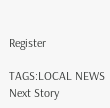Register

TAGS:LOCAL NEWS
Next Story